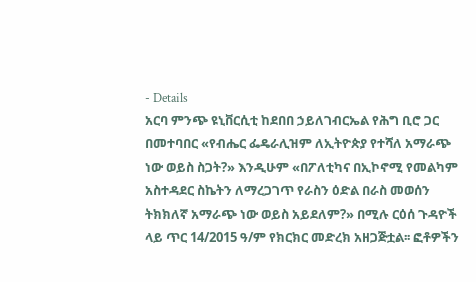- Details
አርባ ምንጭ ዩኒቨርሲቲ ከደበበ ኃይለገብርኤል የሕግ ቢሮ ጋር በመተባበር «የብሔር ፌዴራሊዝም ለኢትዮጵያ የተሻለ አማራጭ ነው ወይስ ስጋት?» እንዲሁም «በፖለቲካና በኢኮኖሚ የመልካም አስተዳደር ስኬትን ለማረጋገጥ የራስን ዕድል በራስ መወሰን ትክክለኛ አማራጭ ነው ወይስ አይደለም?» በሚሉ ርዕሰ ጉዳዮች ላይ ጥር 14/2015 ዓ/ም የክርክር መድረክ አዘጋጅቷል፡፡ ፎቶዎችን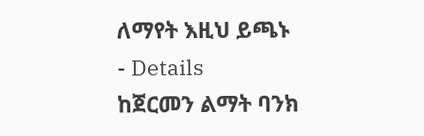ለማየት እዚህ ይጫኑ
- Details
ከጀርመን ልማት ባንክ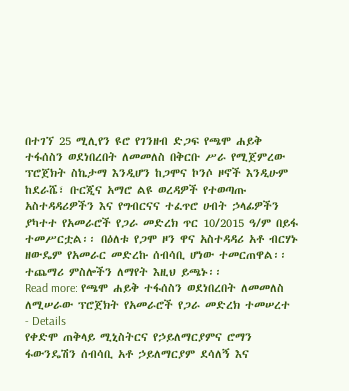በተገኘ 25 ሚሊየን ዩሮ የገንዘብ ድጋፍ የጫሞ ሐይቅ ተፋሰስን ወደነበረበት ለመመለስ በቅርቡ ሥራ የሚጀምረው ፕሮጀክት ስኬታማ እንዲሆን ከጋሞና ኮንሶ ዞኖች እንዲሁም ከደራሼ፣ ቡርጂና አማሮ ልዩ ወረዳዎች የተወጣጡ አስተዳዳሪዎችን እና የግብርናና ተፈጥሮ ሀብት ኃላፊዎችን ያካተተ የአመራሮች የጋራ መድረክ ጥር 10/2015 ዓ/ም በይፋ ተመሥርቷል፡፡ በዕለቱ የጋሞ ዞን ዋና አስተዳዳሪ አቶ ብርሃኑ ዘውዴም የአመራር መድረኩ ሰብሳቢ ሆነው ተመርጠዋል፡፡ ተጨማሪ ምስሎችን ለማየት እዚህ ይጫኑ፡፡
Read more: የጫሞ ሐይቅ ተፋሰስን ወደነበረበት ለመመለስ ለሚሠራው ፕሮጀክት የአመራሮች የጋራ መድረክ ተመሠረተ
- Details
የቀድሞ ጠቅላይ ሚኒስትርና የኃይለማርያምና ሮማን ፋውንዴሽን ሰብሳቢ አቶ ኃይለማርያም ደሳለኝ እና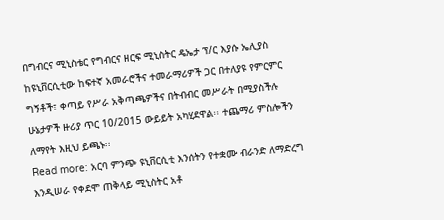በግብርና ሚኒስቴር የግብርና ዘርፍ ሚኒስትር ዴኤታ ፕ/ር እያሱ ኤሊያስ ከዩኒቨርሲቲው ከፍተኛ አመራሮችና ተመራማሪዎች ጋር በተለያዩ የምርምር ግኝቶች፣ ቀጣይ የሥራ አቅጣጫዎችና በትብብር መሥራት በሚያስችሉ ሁኔታዎች ዙሪያ ጥር 10/2015 ውይይት አካሂደዋል፡፡ ተጨማሪ ምስሎችን ለማየት እዚህ ይጫኑ፡፡
Read more: አርባ ምንጭ ዩኒቨርሲቲ እንሰትን የተቋሙ ብራንድ ለማድረግ እንዲሠራ የቀደሞ ጠቅላይ ሚኒስትር አቶ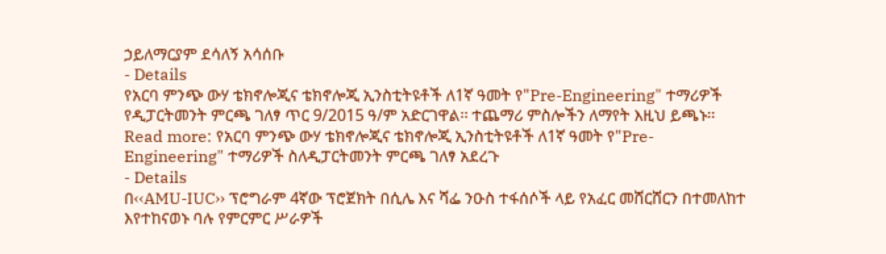ኃይለማርያም ደሳለኝ አሳሰቡ
- Details
የአርባ ምንጭ ውሃ ቴክኖሎጂና ቴክኖሎጂ ኢንስቲትዩቶች ለ1ኛ ዓመት የ"Pre-Engineering" ተማሪዎች የዲፓርትመንት ምርጫ ገለፃ ጥር 9/2015 ዓ/ም አድርገዋል፡፡ ተጨማሪ ምስሎችን ለማየት እዚህ ይጫኑ፡፡
Read more: የአርባ ምንጭ ውሃ ቴክኖሎጂና ቴክኖሎጂ ኢንስቲትዩቶች ለ1ኛ ዓመት የ"Pre-Engineering" ተማሪዎች ስለዲፓርትመንት ምርጫ ገለፃ አደረጉ
- Details
በ‹‹AMU-IUC›› ፕሮግራም 4ኛው ፕሮጀክት በሲሌ እና ሻፌ ንዑስ ተፋሰሶች ላይ የአፈር መሸርሸርን በተመለከተ እየተከናወኑ ባሉ የምርምር ሥራዎች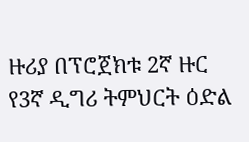ዙሪያ በፕሮጀክቱ 2ኛ ዙር የ3ኛ ዲግሪ ትምህርት ዕድል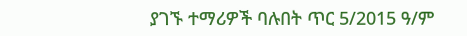ያገኙ ተማሪዎች ባሉበት ጥር 5/2015 ዓ/ም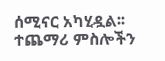ሰሚናር አካሂዷል፡፡ ተጨማሪ ምስሎችን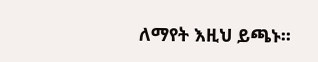ለማየት እዚህ ይጫኑ፡፡